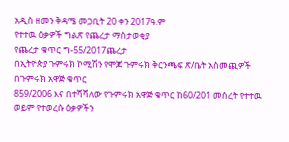አዲስ ዘመን ቅዳሜ መጋቢት 20 ቀን 2017ዓ.ም
የተተዉ ዕቃዎች ግልጽ የጨረታ ማስታወቂያ
የጨረታ ቁጥር ግ-55/2017ጨረታ
በኢትዮጵያ ጉምሩክ ኮሚሽን የሞጆ ጉምሩክ ቅርንጫፍ ጽ/ቤት አስመጪዎች በጉምሩክ አዋጅ ቁጥር
859/2006 እና በተሻሻለው የጉምሩክ አዋጅ ቁጥር ከ60/201 መሰረት የተተዉ ወይም የተወረሱ ዕቃዎችን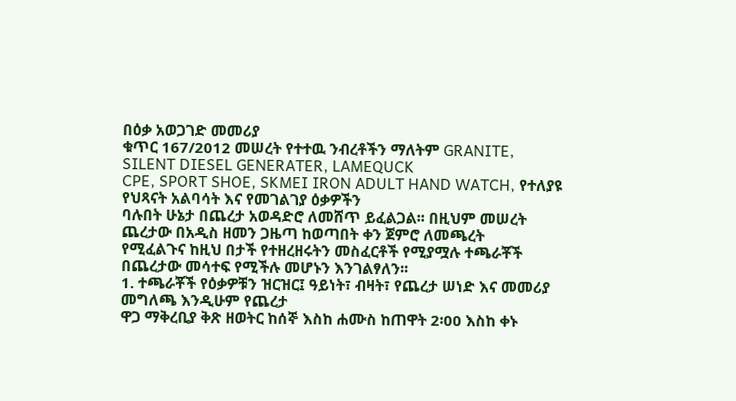በዕቃ አወጋገድ መመሪያ
ቁጥር 167/2012 መሠረት የተተዉ ንብረቶችን ማለትም GRANITE, SILENT DIESEL GENERATER, LAMEQUCK
CPE, SPORT SHOE, SKMEI IRON ADULT HAND WATCH, የተለያዩ የህጻናት አልባሳት እና የመገልገያ ዕቃዎችን
ባሉበት ሁኔታ በጨረታ አወዳድሮ ለመሸጥ ይፈልጋል፡፡ በዚህም መሠረት ጨረታው በአዲስ ዘመን ጋዜጣ ከወጣበት ቀን ጀምሮ ለመጫረት
የሚፈልጉና ከዚህ በታች የተዘረዘሩትን መስፈርቶች የሚያሟሉ ተጫራቾች በጨረታው መሳተፍ የሚችሉ መሆኑን እንገልፃለን፡፡
1. ተጫራቾች የዕቃዎቹን ዝርዝር፤ ዓይነት፣ ብዛት፣ የጨረታ ሠነድ እና መመሪያ መግለጫ እንዲሁም የጨረታ
ዋጋ ማቅረቢያ ቅጽ ዘወትር ከሰኞ እስከ ሐሙስ ከጠዋት 2፡00 እስከ ቀኑ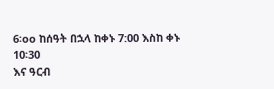6፡oo ከሰዓት በኋላ ከቀኑ 7:00 እስከ ቀኑ 10፡30
እና ዓርብ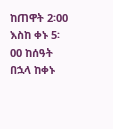ከጠዋት 2፡00 እስከ ቀኑ 5፡00 ከሰዓት በኋላ ከቀኑ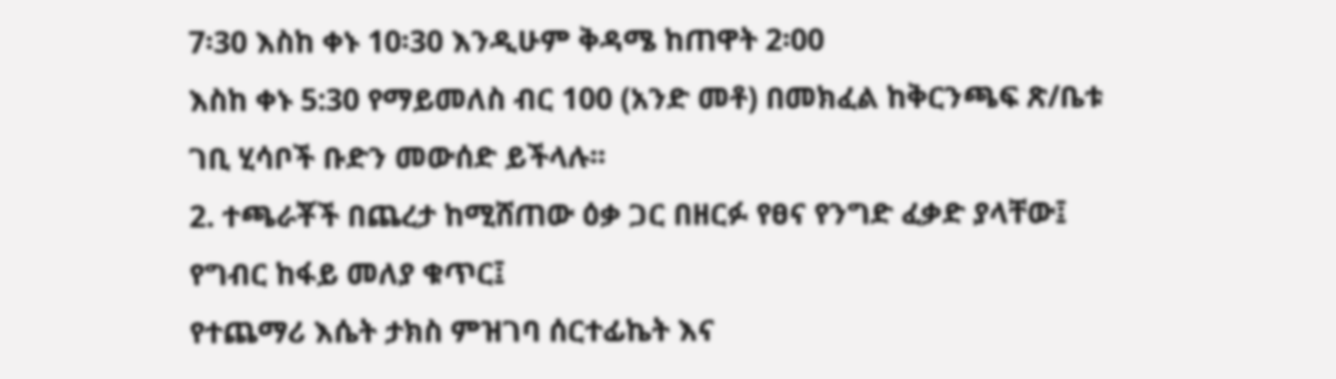7፡30 እስከ ቀኑ 10፡30 እንዲሁም ቅዳሜ ከጠዋት 2፡00
እስከ ቀኑ 5:30 የማይመለስ ብር 100 (አንድ መቶ) በመክፈል ከቅርንጫፍ ጽ/ቤቱ ገቢ ሂሳቦች ቡድን መውሰድ ይችላሉ፡፡
2. ተጫራቾች በጨረታ ከሚሸጠው ዕቃ ጋር በዘርፉ የፀና የንግድ ፈቃድ ያላቸው፤ የግብር ከፋይ መለያ ቁጥር፤
የተጨማሪ እሴት ታክስ ምዝገባ ሰርተፊኬት እና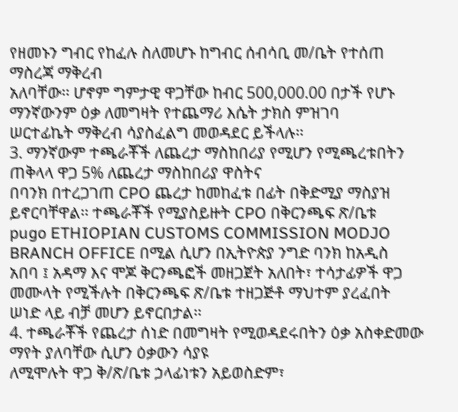የዘመኑን ግብር የከፈሉ ስለመሆኑ ከግብር ሰብሳቢ መ/ቤት የተሰጠ ማስረጃ ማቅረብ
አለባቸው፡፡ ሆኖም ግምታዊ ዋጋቸው ከብር 500,000.00 በታች የሆኑ ማንኛውንም ዕቃ ለመግዛት የተጨማሪ እሴት ታክስ ምዝገባ
ሠርተፊኬት ማቅረብ ሳያስፈልግ መወዳደር ይችላሉ፡፡
3. ማንኛውም ተጫራቾች ለጨረታ ማስከበሪያ የሚሆን የሚጫረቱበትን ጠቅላላ ዋጋ 5% ለጨረታ ማስከበሪያ ዋስትና
በባንክ በተረጋገጠ CPO ጨረታ ከመከፈቱ በፊት በቅድሚያ ማስያዝ ይኖርባቸዋል፡፡ ተጫራቾች የሚያስይዙት CPO በቅርንጫፍ ጽ/ቤቱ
pugo ETHIOPIAN CUSTOMS COMMISSION MODJO BRANCH OFFICE በሚል ሲሆን በኢትዮጵያ ንግድ ባንክ ከአዲስ
አበባ ፤ አዳማ እና ሞጆ ቅርንጫፎች መዘጋጀት አለበት፣ ተሳታፊዎች ዋጋ መሙላት የሚችሉት በቅርንጫፍ ጽ/ቤቱ ተዘጋጅቶ ማህተም ያረፈበት
ሠነድ ላይ ብቻ መሆን ይኖርበታል፡፡
4. ተጫራቾች የጨረታ ሰነድ በመግዛት የሚወዳደሩበትን ዕቃ አስቀድመው ማየት ያለባቸው ሲሆን ዕቃውን ሳያዩ
ለሚሞሉት ዋጋ ቅ/ጽ/ቤቱ ኃላፊነቱን አይወስድም፣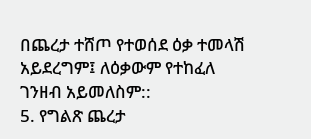በጨረታ ተሸጦ የተወሰደ ዕቃ ተመላሽ አይደረግም፤ ለዕቃውም የተከፈለ ገንዘብ አይመለስም::
5. የግልጽ ጨረታ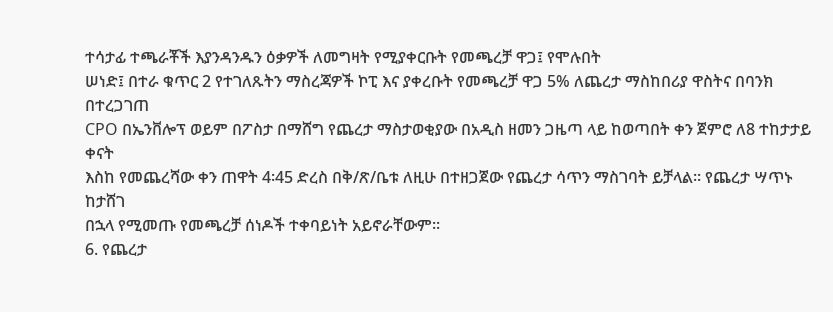ተሳታፊ ተጫራቾች እያንዳንዱን ዕቃዎች ለመግዛት የሚያቀርቡት የመጫረቻ ዋጋ፤ የሞሉበት
ሠነድ፤ በተራ ቁጥር 2 የተገለጹትን ማስረጃዎች ኮፒ እና ያቀረቡት የመጫረቻ ዋጋ 5% ለጨረታ ማስከበሪያ ዋስትና በባንክ በተረጋገጠ
CPO በኤንቨሎፕ ወይም በፖስታ በማሸግ የጨረታ ማስታወቂያው በአዲስ ዘመን ጋዜጣ ላይ ከወጣበት ቀን ጀምሮ ለ8 ተከታታይ ቀናት
እስከ የመጨረሻው ቀን ጠዋት 4፡45 ድረስ በቅ/ጽ/ቤቱ ለዚሁ በተዘጋጀው የጨረታ ሳጥን ማስገባት ይቻላል፡፡ የጨረታ ሣጥኑ ከታሸገ
በኋላ የሚመጡ የመጫረቻ ሰነዶች ተቀባይነት አይኖራቸውም፡፡
6. የጨረታ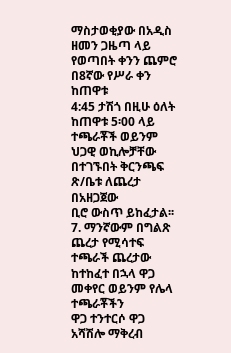ማስታወቂያው በአዲስ ዘመን ጋዜጣ ላይ የወጣበት ቀንን ጨምሮ በ8ኛው የሥራ ቀን ከጠዋቱ
4:45 ታሽጎ በዚሁ ዕለት ከጠዋቱ 5፡00 ላይ ተጫራቾች ወይንም ህጋዊ ወኪሎቻቸው በተገኙበት ቅርንጫፍ ጽ/ቤቱ ለጨረታ በአዘጋጀው
ቢሮ ውስጥ ይከፈታል፡፡
7. ማንኛውም በግልጽ ጨረታ የሚሳተፍ ተጫራች ጨረታው ከተከፈተ በኋላ ዋጋ መቀየር ወይንም የሌላ ተጫራቾችን
ዋጋ ተንተርሶ ዋጋ አሻሽሎ ማቅረብ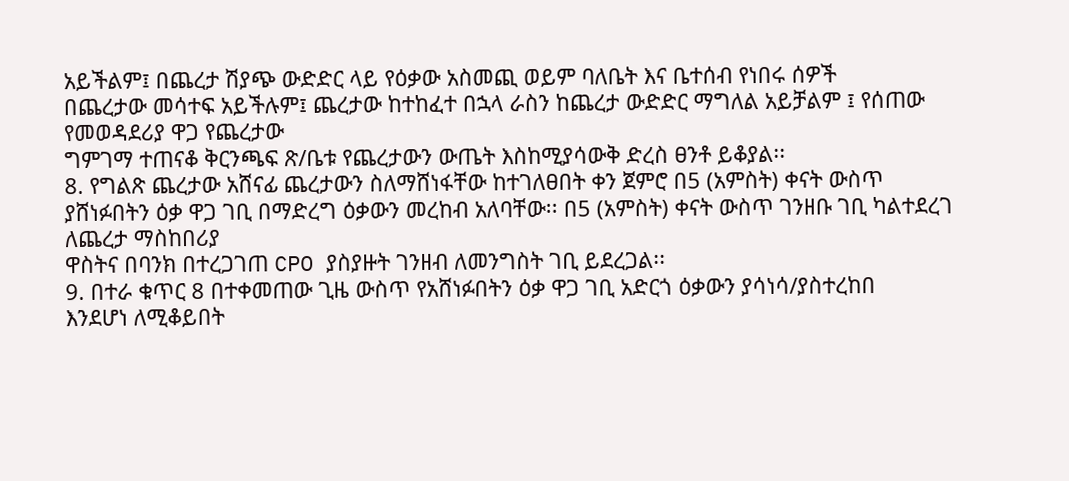አይችልም፤ በጨረታ ሽያጭ ውድድር ላይ የዕቃው አስመጪ ወይም ባለቤት እና ቤተሰብ የነበሩ ሰዎች
በጨረታው መሳተፍ አይችሉም፤ ጨረታው ከተከፈተ በኋላ ራስን ከጨረታ ውድድር ማግለል አይቻልም ፤ የሰጠው የመወዳደሪያ ዋጋ የጨረታው
ግምገማ ተጠናቆ ቅርንጫፍ ጽ/ቤቱ የጨረታውን ውጤት እስከሚያሳውቅ ድረስ ፀንቶ ይቆያል፡፡
8. የግልጽ ጨረታው አሸናፊ ጨረታውን ስለማሸነፋቸው ከተገለፀበት ቀን ጀምሮ በ5 (አምስት) ቀናት ውስጥ
ያሸነፉበትን ዕቃ ዋጋ ገቢ በማድረግ ዕቃውን መረከብ አለባቸው፡፡ በ5 (አምስት) ቀናት ውስጥ ገንዘቡ ገቢ ካልተደረገ ለጨረታ ማስከበሪያ
ዋስትና በባንክ በተረጋገጠ CPO ያስያዙት ገንዘብ ለመንግስት ገቢ ይደረጋል፡፡
9. በተራ ቁጥር 8 በተቀመጠው ጊዜ ውስጥ የአሸነፉበትን ዕቃ ዋጋ ገቢ አድርጎ ዕቃውን ያሳነሳ/ያስተረከበ
እንደሆነ ለሚቆይበት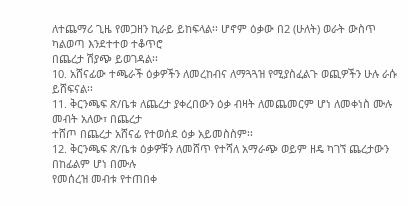ለተጨማሪ ጊዜ የመጋዘን ኪራይ ይከፍላል፡፡ ሆኖም ዕቃው በ2 (ሁለት) ወራት ውስጥ ካልወጣ እንደተተወ ተቆጥሮ
በጨረታ ሽያጭ ይወገዳል፡፡
10. አሸናፊው ተጫራች ዕቃዎችን ለመረከብና ለማጓጓዝ የሚያስፈልጉ ወጪዎችን ሁሉ ራሱ ይሸፍናል፡፡
11. ቅርንጫፍ ጽ/ቤቱ ለጨረታ ያቀረበውን ዕቃ ብዛት ለመጨመርም ሆነ ለመቀነስ ሙሉ መብት አለው፣ በጨረታ
ተሸጦ በጨረታ አሸናፊ የተወሰደ ዕቃ አይመስስም፡፡
12. ቅርንጫፍ ጽ/ቤቱ ዕቃዎቹን ለመሸጥ የተሻለ አማራጭ ወይም ዘዴ ካገኘ ጨረታውን በከፊልም ሆነ በሙሉ
የመሰረዝ መብቱ የተጠበቀ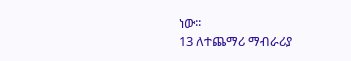ነው፡፡
13 ለተጨማሪ ማብራሪያ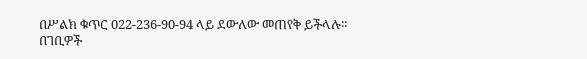በሥልክ ቁጥር 022-236-90-94 ላይ ደውለው መጠየቅ ይችላሉ፡፡
በገቢዎች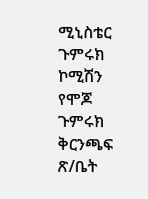ሚኒስቴር ጉምሩክ ኮሚሽን
የሞጆ ጉምሩክ ቅርንጫፍ ጽ/ቤት